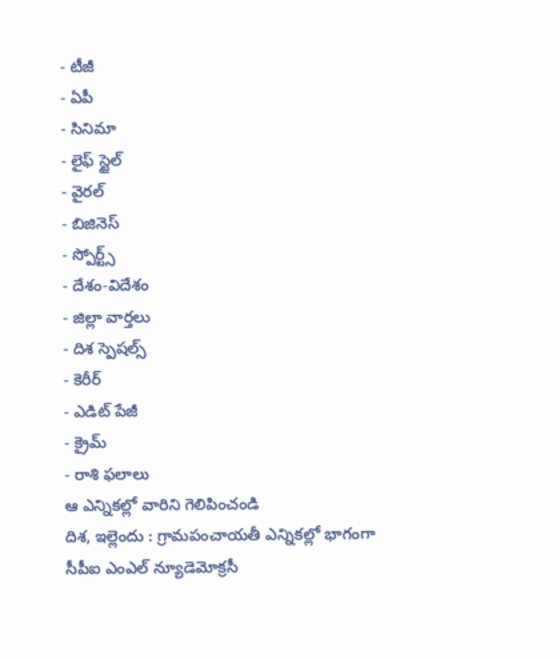- టీజీ
- ఏపీ
- సినిమా
- లైఫ్ స్టైల్
- వైరల్
- బిజినెస్
- స్పోర్ట్స్
- దేశం-విదేశం
- జిల్లా వార్తలు
- దిశ స్పెషల్స్
- కెరీర్
- ఎడిట్ పేజీ
- క్రైమ్
- రాశి ఫలాలు
ఆ ఎన్నికల్లో వారిని గెలిపించండి
దిశ, ఇల్లెందు : గ్రామపంచాయతీ ఎన్నికల్లో భాగంగా సీపీఐ ఎంఎల్ న్యూడెమోక్రసీ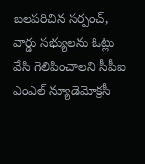బలపరిచిన సర్పంచ్, వార్డు సభ్యులను ఓట్లు వేసి గెలిపించాలని సీపీఐ ఎంఎల్ న్యూడెమోక్రసీ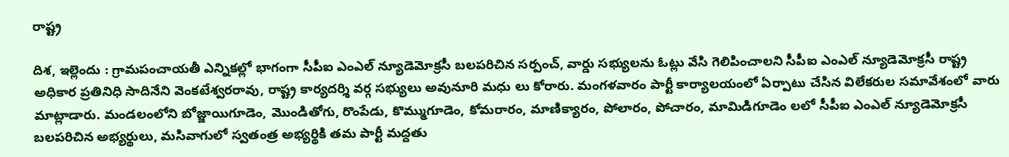రాష్ట్ర

దిశ, ఇల్లెందు : గ్రామపంచాయతీ ఎన్నికల్లో భాగంగా సీపీఐ ఎంఎల్ న్యూడెమోక్రసీ బలపరిచిన సర్పంచ్, వార్డు సభ్యులను ఓట్లు వేసి గెలిపించాలని సీపీఐ ఎంఎల్ న్యూడెమోక్రసీ రాష్ట్ర అధికార ప్రతినిధి సాదినేని వెంకటేశ్వరరావు, రాష్ట్ర కార్యదర్శి వర్గ సభ్యులు అవునూరి మధు లు కోరారు. మంగళవారం పార్టీ కార్యాలయంలో ఏర్పాటు చేసిన విలేకరుల సమావేశంలో వారు మాట్లాడారు. మండలంలోని బోజ్జాయిగూడెం, మొండితోగు, రొంపేడు, కొమ్ముగూడెం, కోమరారం, మాణిక్యారం, పోలారం, పోచారం, మామిడిగూడెం లలో సీపీఐ ఎంఎల్ న్యూడెమోక్రసీ బలపరిచిన అభ్యర్థులు, మసివాగులో స్వతంత్ర అభ్యర్థికి తమ పార్టీ మద్దతు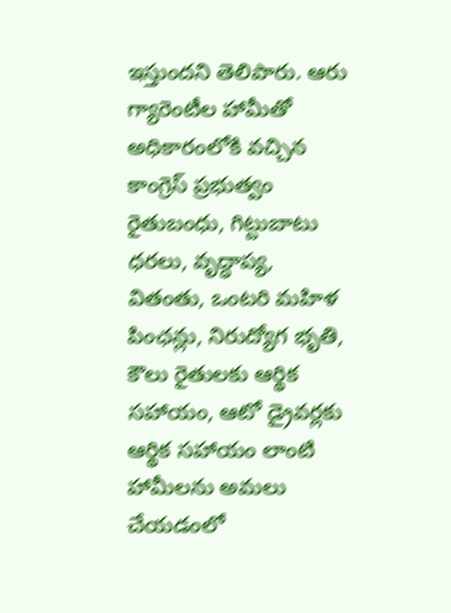ఇస్తుందని తెలిపారు. ఆరు గ్యారెంటీల హామీతో అధికారంలోకి వచ్చిన కాంగ్రెస్ ప్రభుత్వం రైతుబంధు, గిట్టుబాటు ధరలు, వృద్ధాప్య, వితంతు, ఒంటరి మహిళ పింఛన్లు, నిరుద్యోగ భృతి, కౌలు రైతులకు ఆర్థిక సహాయం, ఆటో డ్రైవర్లకు ఆర్థిక సహాయం లాంటి హామీలను అమలు చేయడంలో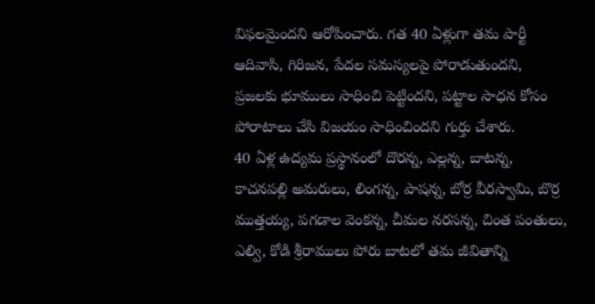విఫలమైందని ఆరోపించారు. గత 40 ఏళ్లుగా తమ పార్టీ ఆదివాసి, గిరిజన, పేదల సమస్యలపై పోరాడుతుందని, ప్రజలకు భూములు సాధించి పెట్టిందని, పట్టాల సాధన కోసం పోరాటాలు చేసి విజయం సాధించిందని గుర్తు చేశారు.
40 ఏళ్ల ఉద్యమ ప్రస్థానంలో దొరన్న, ఎల్లన్న, బాటన్న, కాచనపల్లి అమరులు, లింగన్న, పాషన్న, బోర్ర వీరస్వామి, బొర్ర ముత్తయ్య, పగడాల వెంకన్న, చీమల నరసన్న, చింత పంతులు, ఎల్వి, కోడి శ్రీరాములు పోరు బాటలో తమ జీవితాన్ని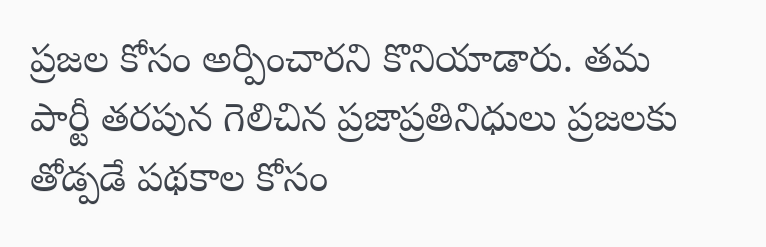ప్రజల కోసం అర్పించారని కొనియాడారు. తమ పార్టీ తరపున గెలిచిన ప్రజాప్రతినిధులు ప్రజలకు తోడ్పడే పథకాల కోసం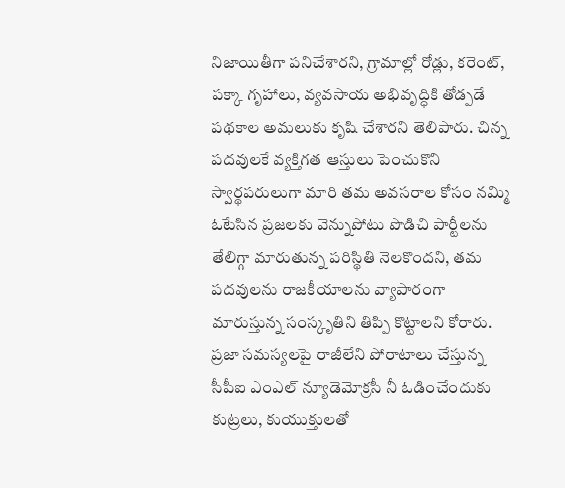నిజాయితీగా పనిచేశారని, గ్రామాల్లో రోడ్లు, కరెంట్, పక్కా గృహాలు, వ్యవసాయ అభివృద్ధికి తోడ్పడే పథకాల అమలుకు కృషి చేశారని తెలిపారు. చిన్న పదవులకే వ్యక్తిగత ఆస్తులు పెంచుకొని స్వార్థపరులుగా మారి తమ అవసరాల కోసం నమ్మి ఓటేసిన ప్రజలకు వెన్నుపోటు పొడిచి పార్టీలను తేలిగ్గా మారుతున్న పరిస్థితి నెలకొందని, తమ పదవులను రాజకీయాలను వ్యాపారంగా మారుస్తున్న సంస్కృతిని తిప్పి కొట్టాలని కోరారు. ప్రజా సమస్యలపై రాజీలేని పోరాటాలు చేస్తున్న సీపీఐ ఎంఎల్ న్యూడెమోక్రసీ నీ ఓడించేందుకు కుట్రలు, కుయుక్తులతో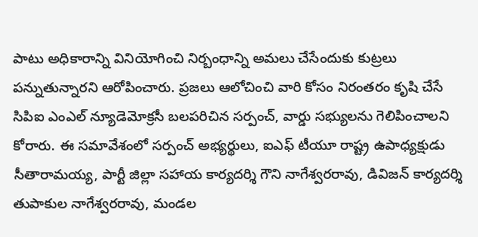పాటు అధికారాన్ని వినియోగించి నిర్బంధాన్ని అమలు చేసేందుకు కుట్రలు పన్నుతున్నారని ఆరోపించారు. ప్రజలు ఆలోచించి వారి కోసం నిరంతరం కృషి చేసే సిపిఐ ఎంఎల్ న్యూడెమోక్రసీ బలపరిచిన సర్పంచ్, వార్డు సభ్యులను గెలిపించాలని కోరారు. ఈ సమావేశంలో సర్పంచ్ అభ్యర్థులు, ఐఎఫ్ టీయూ రాష్ట్ర ఉపాధ్యక్షుడు సీతారామయ్య, పార్టీ జిల్లా సహాయ కార్యదర్శి గౌని నాగేశ్వరరావు, డివిజన్ కార్యదర్శి తుపాకుల నాగేశ్వరరావు, మండల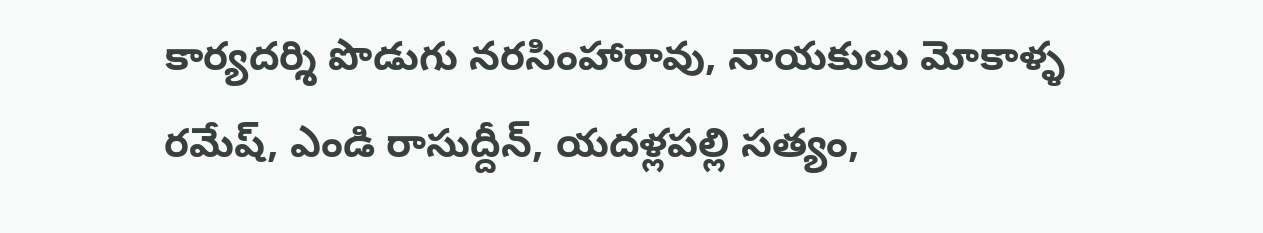కార్యదర్శి పొడుగు నరసింహారావు, నాయకులు మోకాళ్ళ రమేష్, ఎండి రాసుద్దీన్, యదళ్లపల్లి సత్యం,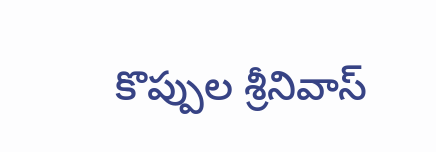కొప్పుల శ్రీనివాస్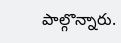పాల్గొన్నారు.